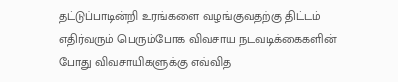தட்டுப்பாடின்றி உரங்களை வழங்குவதற்கு திட்டம்
எதிர்வரும் பெரும்போக விவசாய நடவடிக்கைகளின் போது விவசாயிகளுக்கு எவ்வித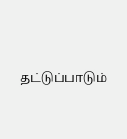தட்டுப்பாடும்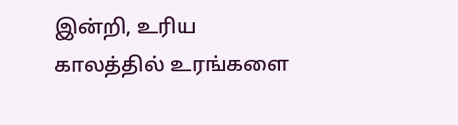இன்றி, உரிய காலத்தில் உரங்களை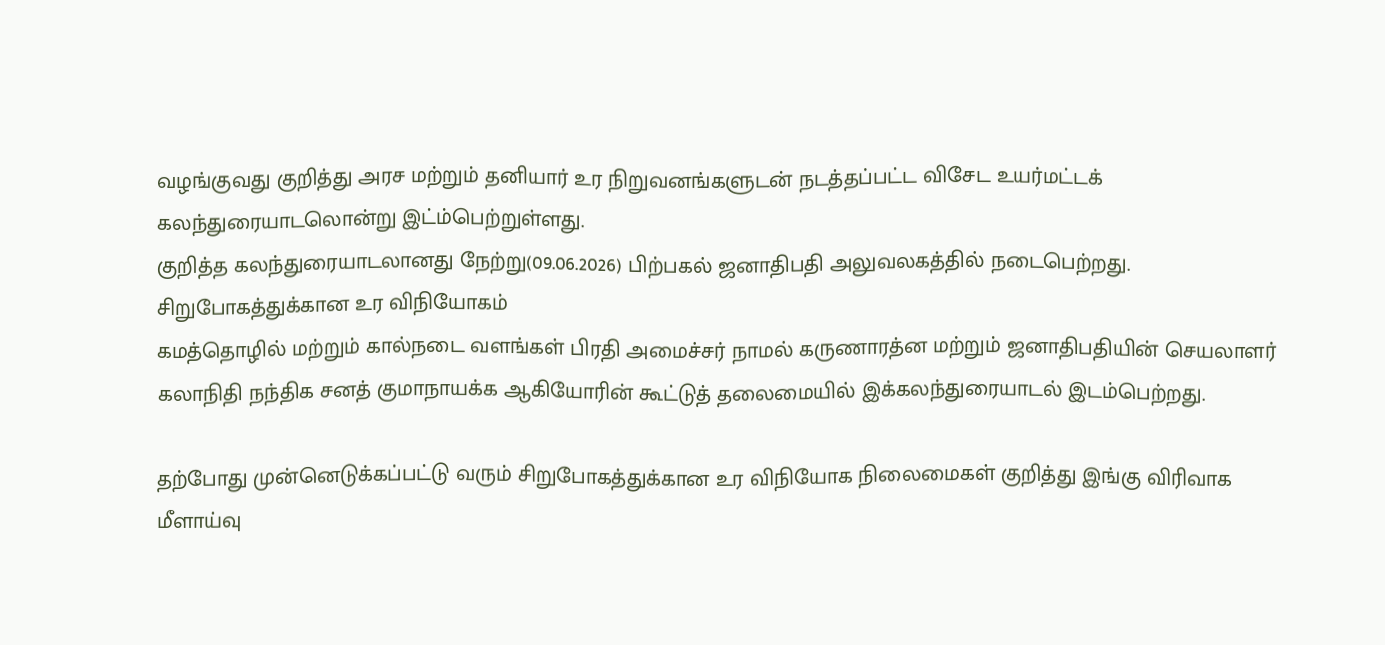வழங்குவது குறித்து அரச மற்றும் தனியார் உர நிறுவனங்களுடன் நடத்தப்பட்ட விசேட உயர்மட்டக் கலந்துரையாடலொன்று இட்ம்பெற்றுள்ளது.
குறித்த கலந்துரையாடலானது நேற்று(09.06.2026) பிற்பகல் ஜனாதிபதி அலுவலகத்தில் நடைபெற்றது.
சிறுபோகத்துக்கான உர விநியோகம்
கமத்தொழில் மற்றும் கால்நடை வளங்கள் பிரதி அமைச்சர் நாமல் கருணாரத்ன மற்றும் ஜனாதிபதியின் செயலாளர் கலாநிதி நந்திக சனத் குமாநாயக்க ஆகியோரின் கூட்டுத் தலைமையில் இக்கலந்துரையாடல் இடம்பெற்றது.

தற்போது முன்னெடுக்கப்பட்டு வரும் சிறுபோகத்துக்கான உர விநியோக நிலைமைகள் குறித்து இங்கு விரிவாக மீளாய்வு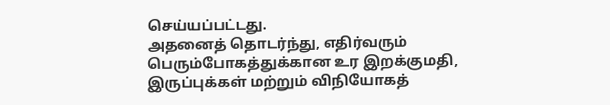செய்யப்பட்டது.
அதனைத் தொடர்ந்து, எதிர்வரும் பெரும்போகத்துக்கான உர இறக்குமதி, இருப்புக்கள் மற்றும் விநியோகத்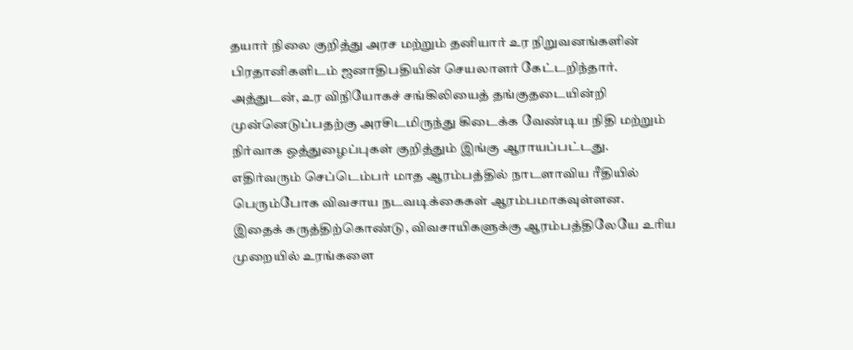தயார் நிலை குறித்து அரச மற்றும் தனியார் உர நிறுவனங்களின் பிரதானிகளிடம் ஜனாதிபதியின் செயலாளர் கேட்டறிந்தார்.
அத்துடன், உர விநியோகச் சங்கிலியைத் தங்குதடையின்றி முன்னெடுப்பதற்கு அரசிடமிருந்து கிடைக்க வேண்டிய நிதி மற்றும் நிர்வாக ஒத்துழைப்புகள் குறித்தும் இங்கு ஆராயப்பட்டது.
எதிர்வரும் செப்டெம்பர் மாத ஆரம்பத்தில் நாடளாவிய ரீதியில் பெரும்போக விவசாய நடவடிக்கைகள் ஆரம்பமாகவுள்ளன.
இதைக் கருத்திற்கொண்டு, விவசாயிகளுக்கு ஆரம்பத்திலேயே உரிய முறையில் உரங்களை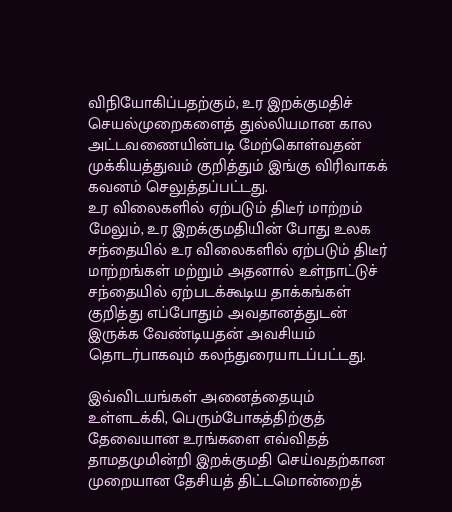விநியோகிப்பதற்கும், உர இறக்குமதிச் செயல்முறைகளைத் துல்லியமான கால அட்டவணையின்படி மேற்கொள்வதன் முக்கியத்துவம் குறித்தும் இங்கு விரிவாகக் கவனம் செலுத்தப்பட்டது.
உர விலைகளில் ஏற்படும் திடீர் மாற்றம்
மேலும், உர இறக்குமதியின் போது உலக சந்தையில் உர விலைகளில் ஏற்படும் திடீர் மாற்றங்கள் மற்றும் அதனால் உள்நாட்டுச் சந்தையில் ஏற்படக்கூடிய தாக்கங்கள் குறித்து எப்போதும் அவதானத்துடன் இருக்க வேண்டியதன் அவசியம் தொடர்பாகவும் கலந்துரையாடப்பட்டது.

இவ்விடயங்கள் அனைத்தையும் உள்ளடக்கி, பெரும்போகத்திற்குத் தேவையான உரங்களை எவ்விதத் தாமதமுமின்றி இறக்குமதி செய்வதற்கான முறையான தேசியத் திட்டமொன்றைத்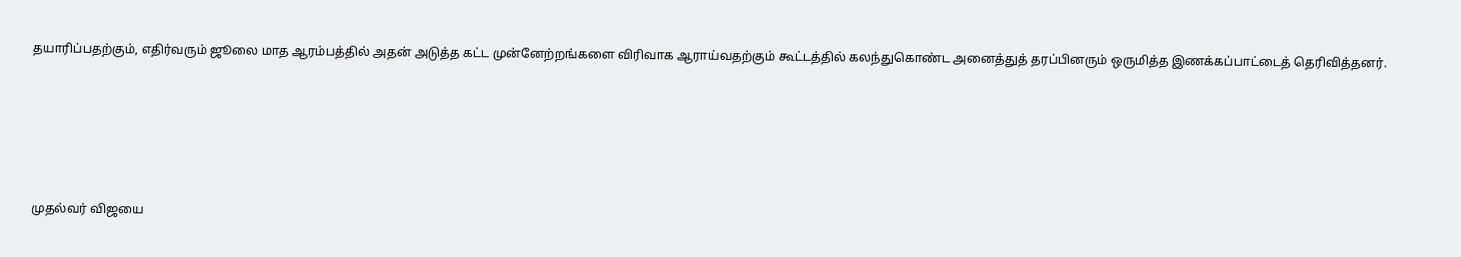தயாரிப்பதற்கும், எதிர்வரும் ஜூலை மாத ஆரம்பத்தில் அதன் அடுத்த கட்ட முன்னேற்றங்களை விரிவாக ஆராய்வதற்கும் கூட்டத்தில் கலந்துகொண்ட அனைத்துத் தரப்பினரும் ஒருமித்த இணக்கப்பாட்டைத் தெரிவித்தனர்.





முதல்வர் விஜயை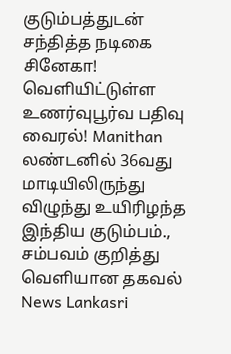குடும்பத்துடன் சந்தித்த நடிகை சினேகா! வெளியிட்டுள்ள உணர்வுபூர்வ பதிவு வைரல்! Manithan
லண்டனில் 36வது மாடியிலிருந்து விழுந்து உயிரிழந்த இந்திய குடும்பம்., சம்பவம் குறித்து வெளியான தகவல் News Lankasri